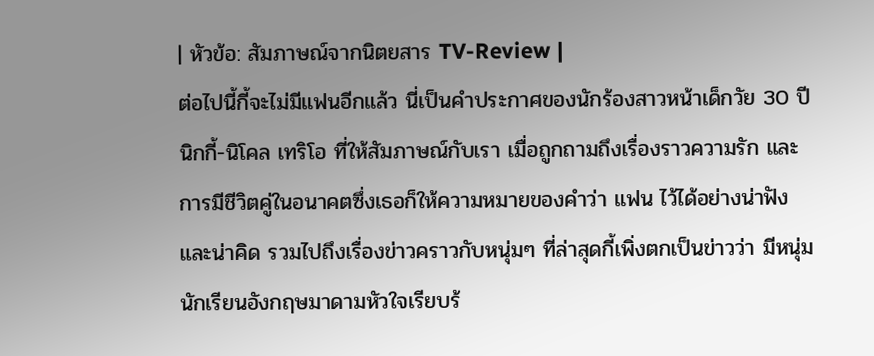| หัวข้อ: สัมภาษณ์จากนิตยสาร TV-Review |
ต่อไปนี้กี้จะไม่มีแฟนอีกแล้ว นี่เป็นคำประกาศของนักร้องสาวหน้าเด็กวัย 30 ปี นิกกี้-นิโคล เทริโอ ที่ให้สัมภาษณ์กับเรา เมื่อถูกถามถึงเรื่องราวความรัก และการมีชีวิตคู่ในอนาคตซึ่งเธอก็ให้ความหมายของคำว่า แฟน ไว้ได้อย่างน่าฟัง และน่าคิด รวมไปถึงเรื่องข่าวคราวกับหนุ่มๆ ที่ล่าสุดกี้เพิ่งตกเป็นข่าวว่า มีหนุ่มนักเรียนอังกฤษมาดามหัวใจเรียบร้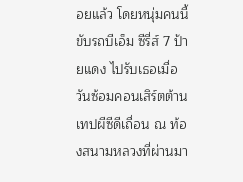อยแล้ว โดยหนุ่มคนนี้ขับรถบีเอ็ม ซีรี่ส์ 7 ป้ายแดง ไปรับเธอเมื่อวันซ้อมคอนเสิร์ตต้านเทปผีซีดีเถื่อน ณ ท้องสนามหลวงที่ผ่านมา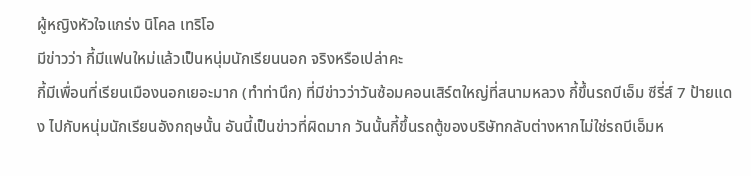ผู้หญิงหัวใจแกร่ง นิโคล เทริโอ
มีข่าวว่า กี้มีแฟนใหม่แล้วเป็นหนุ่มนักเรียนนอก จริงหรือเปล่าคะ
กี้มีเพื่อนที่เรียนเมืองนอกเยอะมาก (ทำท่านึก) ที่มีข่าวว่าวันซ้อมคอนเสิร์ตใหญ่ที่สนามหลวง กี้ขึ้นรถบีเอ็ม ซีรี่ส์ 7 ป้ายแดง ไปกับหนุ่มนักเรียนอังกฤษนั้น อันนี้เป็นข่าวที่ผิดมาก วันนั้นกี้ขึ้นรถตู้ของบริษัทกลับต่างหากไม่ใช่รถบีเอ็มห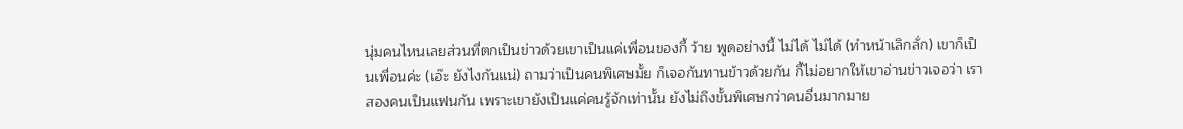นุ่มคนไหนเลยส่วนที่ตกเป็นข่าวด้วยเขาเป็นแค่เพื่อนของกี้ ว้าย พูดอย่างนี้ ไม่ได้ ไม่ได้ (ทำหน้าเลิกลั่ก) เขาก็เป็นเพื่อนค่ะ (เอ๊ะ ยังไงกันแน่) ถามว่าเป็นคนพิเศษมั้ย ก็เจอกันทานข้าวด้วยกัน กี้ไม่อยากให้เขาอ่านข่าวเจอว่า เราสองคนเป็นแฟนกัน เพราะเขายังเป็นแค่คนรู้จักเท่านั้น ยังไม่ถึงขั้นพิเศษกว่าคนอื่นมากมาย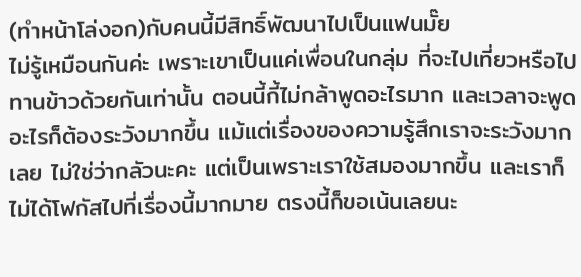(ทำหน้าโล่งอก)กับคนนี้มีสิทธิ์พัฒนาไปเป็นแฟนมั๊ย
ไม่รู้เหมือนกันค่ะ เพราะเขาเป็นแค่เพื่อนในกลุ่ม ที่จะไปเที่ยวหรือไปทานข้าวด้วยกันเท่านั้น ตอนนี้กี้ไม่กล้าพูดอะไรมาก และเวลาจะพูดอะไรก็ต้องระวังมากขึ้น แม้แต่เรื่องของความรู้สึกเราจะระวังมากเลย ไม่ใช่ว่ากลัวนะคะ แต่เป็นเพราะเราใช้สมองมากขึ้น และเราก็ไม่ได้โฟกัสไปที่เรื่องนี้มากมาย ตรงนี้ก็ขอเน้นเลยนะ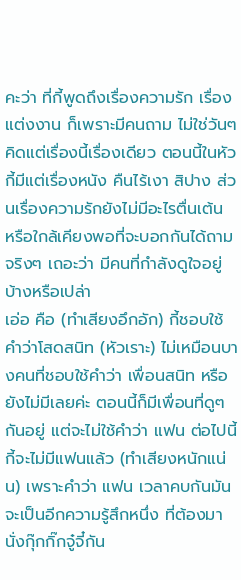คะว่า ที่กี้พูดถึงเรื่องความรัก เรื่องแต่งงาน ก็เพราะมีคนถาม ไม่ใช่วันๆ คิดแต่เรื่องนี้เรื่องเดียว ตอนนี้ในหัวกี้มีแต่เรื่องหนัง คืนไร้เงา สิปาง ส่วนเรื่องความรักยังไม่มีอะไรตื่นเต้น หรือใกล้เคียงพอที่จะบอกกันได้ถามจริงๆ เถอะว่า มีคนที่กำลังดูใจอยู่บ้างหรือเปล่า
เอ่อ คือ (ทำเสียงอึกอัก) กี้ชอบใช้คำว่าโสดสนิท (หัวเราะ) ไม่เหมือนบางคนที่ชอบใช้คำว่า เพื่อนสนิท หรือ ยังไม่มีเลยค่ะ ตอนนี้ก็มีเพื่อนที่ดูๆ กันอยู่ แต่จะไม่ใช้คำว่า แฟน ต่อไปนี้กี้จะไม่มีแฟนแล้ว (ทำเสียงหนักแน่น) เพราะคำว่า แฟน เวลาคบกันมันจะเป็นอีกความรู้สึกหนึ่ง ที่ต้องมานั่งกุ๊กกิ๊กจู๋จี๋กัน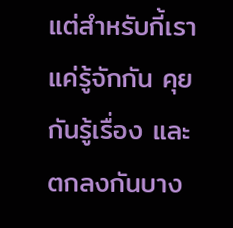แต่สำหรับกี้เราแค่รู้จักกัน คุยกันรู้เรื่อง และตกลงกันบาง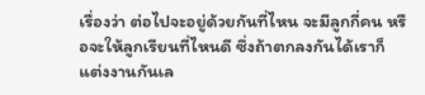เรื่องว่า ต่อไปจะอยู่ด้วยกันที่ไหน จะมีลูกกี่คน หรือจะให้ลูกเรียนที่ไหนดี ซึ่งถ้าตกลงกันได้เราก็แต่งงานกันเล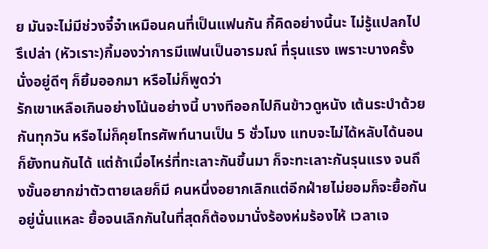ย มันจะไม่มีช่วงจี๋จ๋าเหมือนคนที่เป็นแฟนกัน กี้คิดอย่างนี้นะ ไม่รู้แปลกไปรึเปล่า (หัวเราะ)กี้มองว่าการมีแฟนเป็นอารมณ์ ที่รุนแรง เพราะบางครั้งนั่งอยู่ดีๆ ก็ยิ้มออกมา หรือไม่ก็พูดว่า
รักเขาเหลือเกินอย่างโน้นอย่างนี้ บางทีออกไปกินข้าวดูหนัง เต้นระบำด้วยกันทุกวัน หรือไม่ก็คุยโทรศัพท์นานเป็น 5 ชั่วโมง แทบจะไม่ได้หลับได้นอนก็ยังทนกันได้ แต่ถ้าเมื่อไหร่ที่ทะเลาะกันขึ้นมา ก็จะทะเลาะกันรุนแรง จนถึงขั้นอยากฆ่าตัวตายเลยก็มี คนหนึ่งอยากเลิกแต่อีกฝ่ายไม่ยอมก็จะยื้อกันอยู่นั่นแหละ ยื้อจนเลิกกันในที่สุดก็ต้องมานั่งร้องห่มร้องไห้ เวลาเจ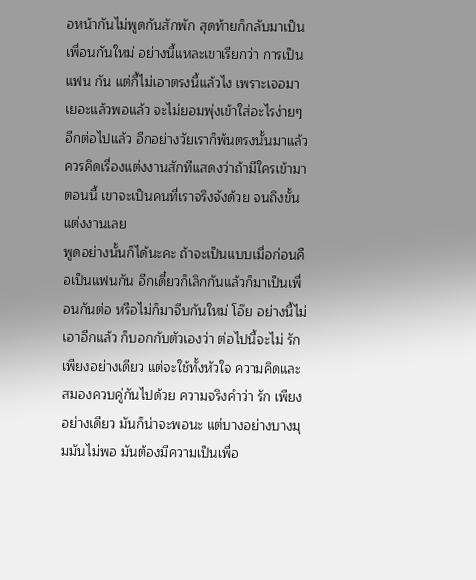อหน้ากันไม่พูดกันสักพัก สุดท้ายก็กลับมาเป็นเพื่อนกันใหม่ อย่างนี้แหละเขาเรียกว่า การเป็น แฟน กัน แต่กี้ไม่เอาตรงนี้แล้วไง เพราะเจอมาเยอะแล้วพอแล้ว จะไม่ยอมพุ่งเข้าใส่อะไรง่ายๆ อีกต่อไปแล้ว อีกอย่างวัยเราก็พ้นตรงนั้นมาแล้ว ควรคิดเรื่องแต่งงานสักทีแสดงว่าถ้ามีใครเข้ามาตอนนี้ เขาจะเป็นคนที่เราจริงจังด้วย จนถึงขั้นแต่งงานเลย
พูดอย่างนั้นก็ได้นะคะ ถ้าจะเป็นแบบเมื่อก่อนคือเป็นแฟนกัน อีกเดี๋ยวก็เลิกกันแล้วก็มาเป็นเพื่อนกันต่อ หรือไม่ก็มาจีบกันใหม่ โอ๊ย อย่างนี้ไม่เอาอีกแล้ว ก็บอกกับตัวเองว่า ต่อไปนี้จะไม่ รัก เพียงอย่างเดียว แต่จะใช้ทั้งหัวใจ ความคิดและสมองควบคู่กันไปด้วย ความจริงคำว่า รัก เพียงอย่างเดียว มันก็น่าจะพอนะ แต่บางอย่างบางมุมมันไม่พอ มันต้องมีความเป็นเพื่อ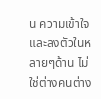น ความเข้าใจ และลงตัวในหลายๆด้าน ไม่ใช่ต่างคนต่าง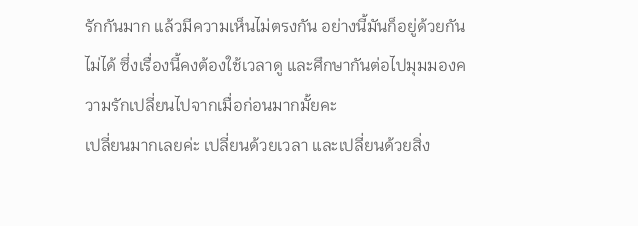รักกันมาก แล้วมีความเห็นไม่ตรงกัน อย่างนี้มันก็อยู่ด้วยกันไม่ได้ ซึ่งเรื่องนี้คงต้องใช้เวลาดู และศึกษากันต่อไปมุมมองความรักเปลี่ยนไปจากเมื่อก่อนมากมั้ยคะ
เปลี่ยนมากเลยค่ะ เปลี่ยนด้วยเวลา และเปลี่ยนด้วยสิ่ง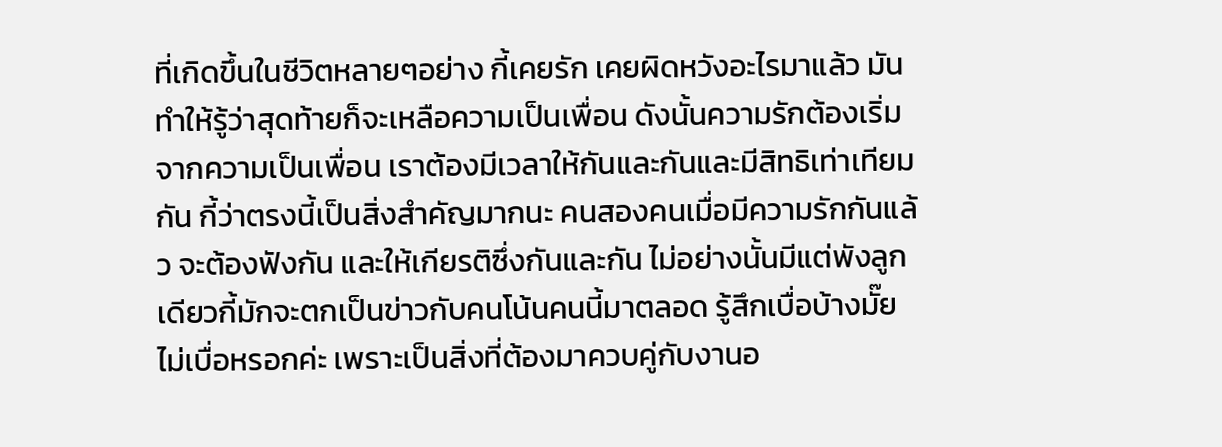ที่เกิดขึ้นในชีวิตหลายๆอย่าง กี้เคยรัก เคยผิดหวังอะไรมาแล้ว มันทำให้รู้ว่าสุดท้ายก็จะเหลือความเป็นเพื่อน ดังนั้นความรักต้องเริ่มจากความเป็นเพื่อน เราต้องมีเวลาให้กันและกันและมีสิทธิเท่าเทียมกัน กี้ว่าตรงนี้เป็นสิ่งสำคัญมากนะ คนสองคนเมื่อมีความรักกันแล้ว จะต้องฟังกัน และให้เกียรติซึ่งกันและกัน ไม่อย่างนั้นมีแต่พังลูกเดียวกี้มักจะตกเป็นข่าวกับคนโน้นคนนี้มาตลอด รู้สึกเบื่อบ้างมั๊ย
ไม่เบื่อหรอกค่ะ เพราะเป็นสิ่งที่ต้องมาควบคู่กับงานอ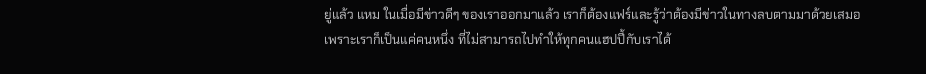ยู่แล้ว แหม ในเมื่อมีข่าวดีๆ ของเราออกมาแล้ว เราก็ต้องแฟร์และรู้ว่าต้องมีข่าวในทางลบตามมาด้วยเสมอ เพราะเราก็เป็นแค่คนหนึ่ง ที่ไม่สามารถไปทำให้ทุกคนแฮปปี้กับเราได้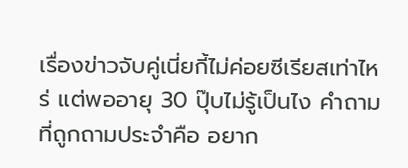เรื่องข่าวจับคู่เนี่ยกี้ไม่ค่อยซีเรียสเท่าไหร่ แต่พออายุ 30 ปุ๊บไม่รู้เป็นไง คำถามที่ถูกถามประจำคือ อยาก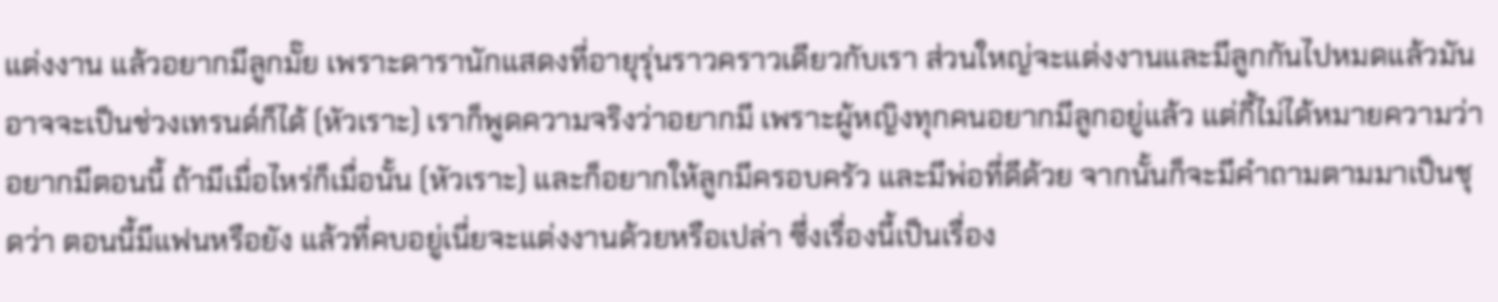แต่งงาน แล้วอยากมีลูกมั๊ย เพราะดารานักแสดงที่อายุรุ่นราวคราวเดียวกับเรา ส่วนใหญ่จะแต่งงานและมีลูกกันไปหมดแล้วมันอาจจะเป็นช่วงเทรนด์ก็ได้ (หัวเราะ) เราก็พูดความจริงว่าอยากมี เพราะผู้หญิงทุกคนอยากมีลูกอยู่แล้ว แต่กี้ไม่ได้หมายความว่าอยากมีตอนนี้ ถ้ามีเมื่อไหร่ก็เมื่อนั้น (หัวเราะ) และก็อยากให้ลูกมีครอบครัว และมีพ่อที่ดีด้วย จากนั้นก็จะมีคำถามตามมาเป็นชุดว่า ตอนนี้มีแฟนหรือยัง แล้วที่คบอยู่เนี่ยจะแต่งงานด้วยหรือเปล่า ซึ่งเรื่องนี้เป็นเรื่อง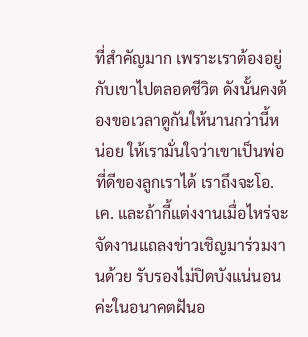ที่สำคัญมาก เพราะเราต้องอยู่กับเขาไปตลอดชีวิต ดังนั้นคงต้องขอเวลาดูกันให้นานกว่านี้หน่อย ให้เรามั่นใจว่าเขาเป็นพ่อที่ดีของลูกเราได้ เราถึงจะโอ.เค. และถ้ากี้แต่งงานเมื่อไหร่จะจัดงานแถลงข่าวเชิญมาร่วมงานด้วย รับรองไม่ปิดบังแน่นอนค่ะในอนาคตฝันอ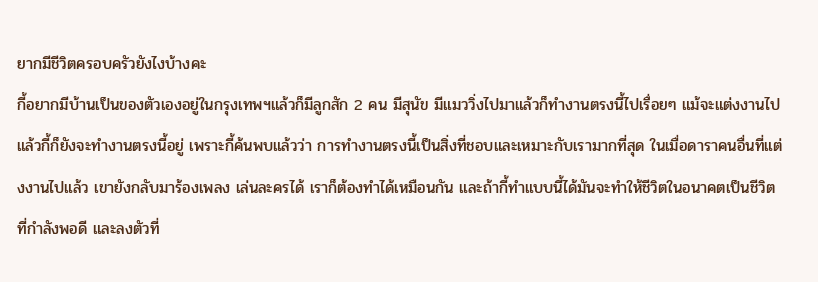ยากมีชีวิตครอบครัวยังไงบ้างคะ
กี้อยากมีบ้านเป็นของตัวเองอยู่ในกรุงเทพฯแล้วก็มีลูกสัก 2 คน มีสุนัข มีแมววิ่งไปมาแล้วก็ทำงานตรงนี้ไปเรื่อยๆ แม้จะแต่งงานไปแล้วกี้ก็ยังจะทำงานตรงนี้อยู่ เพราะกี้ค้นพบแล้วว่า การทำงานตรงนี้เป็นสิ่งที่ชอบและเหมาะกับเรามากที่สุด ในเมื่อดาราคนอื่นที่แต่งงานไปแล้ว เขายังกลับมาร้องเพลง เล่นละครได้ เราก็ต้องทำได้เหมือนกัน และถ้ากี้ทำแบบนี้ได้มันจะทำให้ชีวิตในอนาคตเป็นชีวิตที่กำลังพอดี และลงตัวที่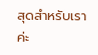สุดสำหรับเราค่ะ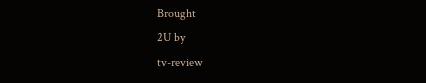Brought
2U by
tv-review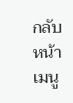กลับหน้าเมนู